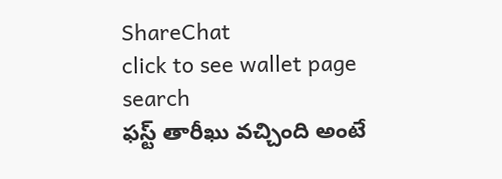ShareChat
click to see wallet page
search
ఫస్ట్ తారీఖు వచ్చింది అంటే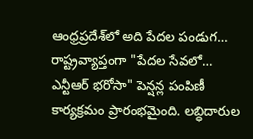ఆంధ్రప్రదేశ్‌లో అది పేదల పండుగ… రాష్ట్రవ్యాప్తంగా "పేదల సేవలో… ఎన్టీఆర్ భరోసా" పెన్షన్ల పంపిణీ కార్యక్రమం ప్రారంభమైంది. లబ్ధిదారుల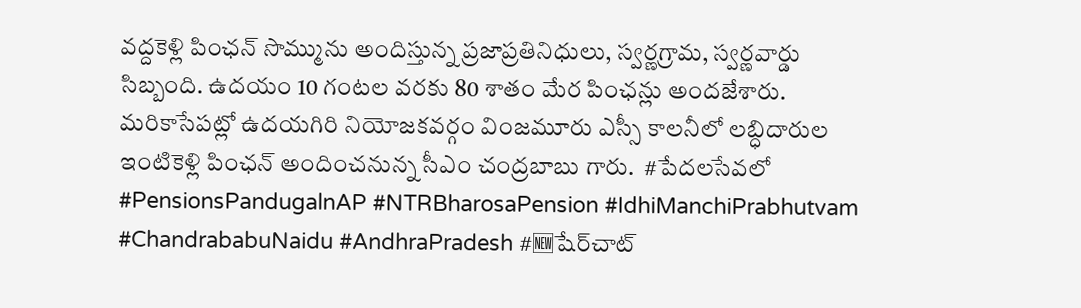వద్దకెళ్లి పింఛన్ సొమ్మును అందిస్తున్న ప్రజాప్రతినిధులు, స్వర్ణగ్రామ, స్వర్ణవార్డు సిబ్బంది. ఉదయం 10 గంటల వరకు 80 శాతం మేర పింఛన్లు అందజేశారు. మరికాసేపట్లో ఉదయగిరి నియోజకవర్గం వింజమూరు ఎస్సీ కాలనీలో లబ్ధిదారుల ఇంటికెళ్లి పింఛన్ అందించనున్న సీఎం చంద్రబాబు గారు.  #పేదలసేవలో #PensionsPandugalnAP #NTRBharosaPension #IdhiManchiPrabhutvam #ChandrababuNaidu #AndhraPradesh #🆕షేర్‌చాట్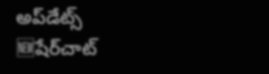అప్‌డేట్స్
🆕షేర్‌చాట్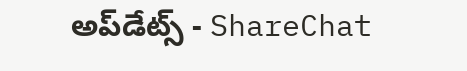అప్‌డేట్స్ - ShareChat